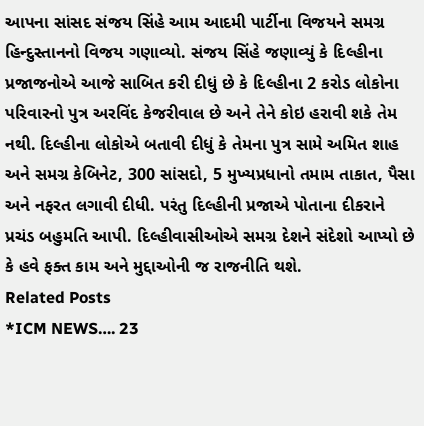આપના સાંસદ સંજય સિંહે આમ આદમી પાર્ટીના વિજયને સમગ્ર હિન્દુસ્તાનનો વિજય ગણાવ્યો. સંજય સિંહે જણાવ્યું કે દિલ્હીના પ્રજાજનોએ આજે સાબિત કરી દીધું છે કે દિલ્હીના 2 કરોડ લોકોના પરિવારનો પુત્ર અરવિંદ કેજરીવાલ છે અને તેને કોઇ હરાવી શકે તેમ નથી. દિલ્હીના લોકોએ બતાવી દીધું કે તેમના પુત્ર સામે અમિત શાહ અને સમગ્ર કેબિનેટ, 300 સાંસદો, 5 મુખ્યપ્રધાનો તમામ તાકાત, પૈસા અને નફરત લગાવી દીધી. પરંતુ દિલ્હીની પ્રજાએ પોતાના દીકરાને પ્રચંડ બહુમતિ આપી. દિલ્હીવાસીઓએ સમગ્ર દેશને સંદેશો આપ્યો છે કે હવે ફક્ત કામ અને મુદ્દાઓની જ રાજનીતિ થશે.
Related Posts
*ICM NEWS…. 23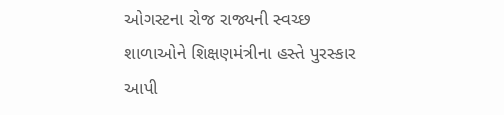ઓગસ્ટના રોજ રાજ્યની સ્વચ્છ શાળાઓને શિક્ષણમંત્રીના હસ્તે પુરસ્કાર આપી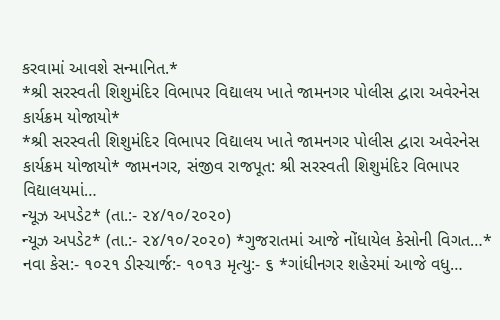કરવામાં આવશે સન્માનિત.*
*શ્રી સરસ્વતી શિશુમંદિર વિભાપર વિદ્યાલય ખાતે જામનગર પોલીસ દ્વારા અવેરનેસ કાર્યક્રમ યોજાયો*
*શ્રી સરસ્વતી શિશુમંદિર વિભાપર વિદ્યાલય ખાતે જામનગર પોલીસ દ્વારા અવેરનેસ કાર્યક્રમ યોજાયો* જામનગર, સંજીવ રાજપૂત: શ્રી સરસ્વતી શિશુમંદિર વિભાપર વિદ્યાલયમાં…
ન્યૂઝ અપડેટ* (તા.:- ૨૪/૧૦/૨૦૨૦)
ન્યૂઝ અપડેટ* (તા.:- ૨૪/૧૦/૨૦૨૦) *ગુજરાતમાં આજે નોંધાયેલ કેસોની વિગત…* નવા કેસ:- ૧૦૨૧ ડીસ્ચાર્જ:- ૧૦૧૩ મૃત્યુ:- ૬ *ગાંધીનગર શહેરમાં આજે વધુ…